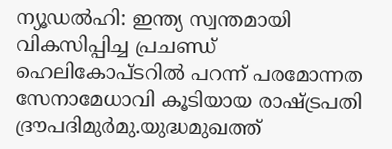ന്യൂഡൽഹി: ഇന്ത്യ സ്വന്തമായി വികസിപ്പിച്ച പ്രചണ്ഡ് ഹെലികോപ്ടറിൽ പറന്ന് പരമോന്നത സേനാമേധാവി കൂടിയായ രാഷ്ട്രപതി ദ്രൗപദിമുർമു.യുദ്ധമുഖത്ത്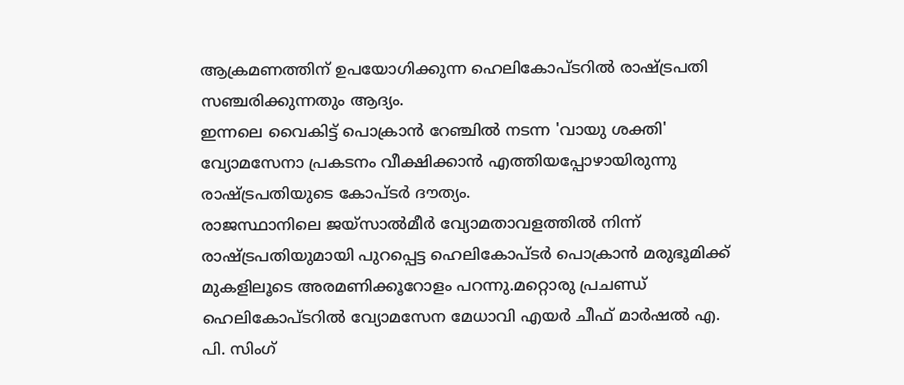ആക്രമണത്തിന് ഉപയോഗിക്കുന്ന ഹെലികോപ്ടറിൽ രാഷ്ട്രപതി സഞ്ചരിക്കുന്നതും ആദ്യം.
ഇന്നലെ വൈകിട്ട് പൊക്രാൻ റേഞ്ചിൽ നടന്ന 'വായു ശക്തി' വ്യോമസേനാ പ്രകടനം വീക്ഷിക്കാൻ എത്തിയപ്പോഴായിരുന്നു രാഷ്ട്രപതിയുടെ കോപ്ടർ ദൗത്യം.
രാജസ്ഥാനിലെ ജയ്സാൽമീർ വ്യോമതാവളത്തിൽ നിന്ന് രാഷ്ട്രപതിയുമായി പുറപ്പെട്ട ഹെലികോപ്ടർ പൊക്രാൻ മരുഭൂമിക്ക് മുകളിലൂടെ അരമണിക്കൂറോളം പറന്നു.മറ്റൊരു പ്രചണ്ഡ് ഹെലികോപ്ടറിൽ വ്യോമസേന മേധാവി എയർ ചീഫ് മാർഷൽ എ. പി. സിംഗ്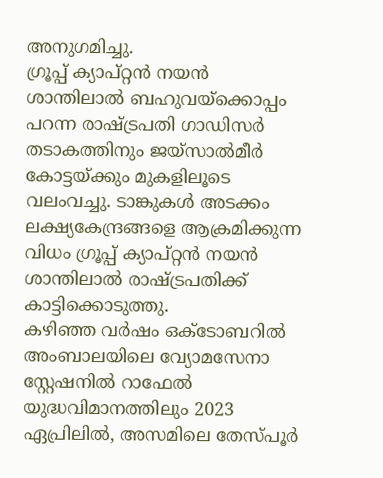അനുഗമിച്ചു.
ഗ്രൂപ്പ് ക്യാപ്റ്റൻ നയൻ ശാന്തിലാൽ ബഹുവയ്ക്കൊപ്പം പറന്ന രാഷ്ട്രപതി ഗാഡിസർ തടാകത്തിനും ജയ്സാൽമീർ കോട്ടയ്ക്കും മുകളിലൂടെ വലംവച്ചു. ടാങ്കുകൾ അടക്കം ലക്ഷ്യകേന്ദ്രങ്ങളെ ആക്രമിക്കുന്ന വിധം ഗ്രൂപ്പ് ക്യാപ്റ്റൻ നയൻ ശാന്തിലാൽ രാഷ്ട്രപതിക്ക് കാട്ടിക്കൊടുത്തു.
കഴിഞ്ഞ വർഷം ഒക്ടോബറിൽ അംബാലയിലെ വ്യോമസേനാ സ്റ്റേഷനിൽ റാഫേൽ യുദ്ധവിമാനത്തിലും 2023 ഏപ്രിലിൽ, അസമിലെ തേസ്പൂർ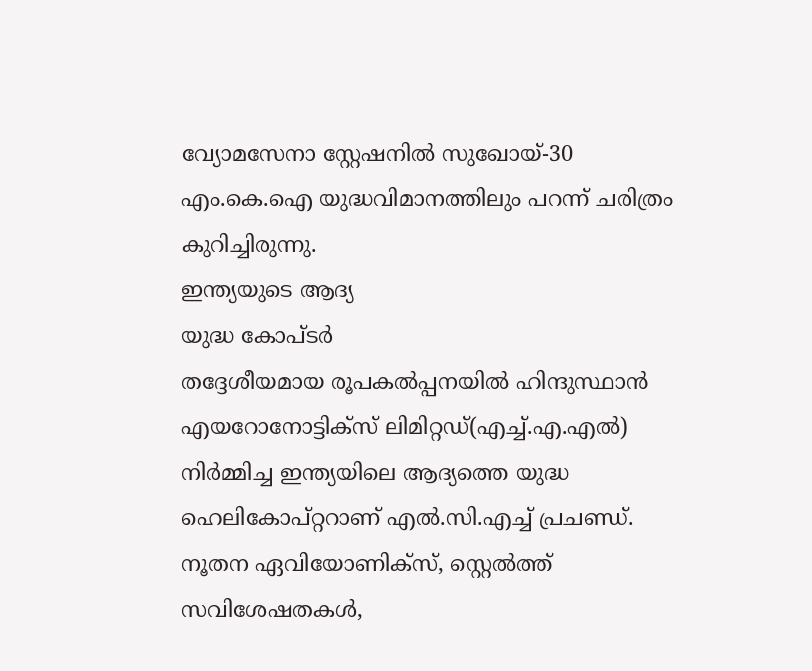വ്യോമസേനാ സ്റ്റേഷനിൽ സുഖോയ്-30 എം.കെ.ഐ യുദ്ധവിമാനത്തിലും പറന്ന് ചരിത്രം കുറിച്ചിരുന്നു.
ഇന്ത്യയുടെ ആദ്യ
യുദ്ധ കോപ്ടർ
തദ്ദേശീയമായ രൂപകൽപ്പനയിൽ ഹിന്ദുസ്ഥാൻ എയറോനോട്ടിക്സ് ലിമിറ്റഡ്(എച്ച്.എ.എൽ) നിർമ്മിച്ച ഇന്ത്യയിലെ ആദ്യത്തെ യുദ്ധ ഹെലികോപ്റ്ററാണ് എൽ.സി.എച്ച് പ്രചണ്ഡ്.
നൂതന ഏവിയോണിക്സ്, സ്റ്റെൽത്ത് സവിശേഷതകൾ,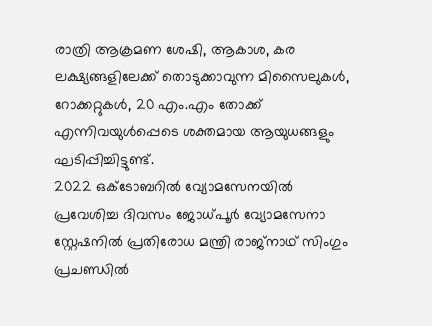രാത്രി ആക്രമണ ശേഷി, ആകാശ, കര ലക്ഷ്യങ്ങളിലേക്ക് തൊടുക്കാവുന്ന മിസൈലുകൾ, റോക്കറ്റുകൾ, 20 എം.എം തോക്ക് എന്നിവയുൾപ്പെടെ ശക്തമായ ആയുധങ്ങളും ഘടിപ്പിച്ചിട്ടുണ്ട്.
2022 ഒക്ടോബറിൽ വ്യോമസേനയിൽ പ്രവേശിച്ച ദിവസം ജോധ്പൂർ വ്യോമസേനാ സ്റ്റേഷനിൽ പ്രതിരോധ മന്ത്രി രാജ്നാഥ് സിംഗും പ്രചണ്ഡിൽ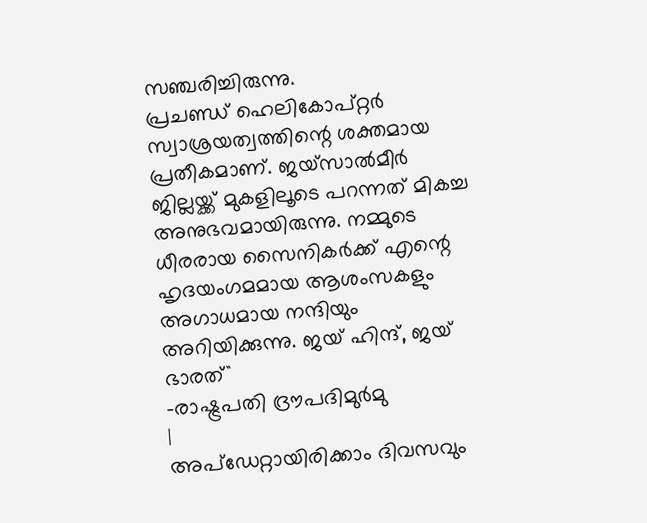സഞ്ചരിച്ചിരുന്നു.
പ്രചണ്ഡ് ഹെലികോപ്റ്റർ സ്വാശ്രയത്വത്തിന്റെ ശക്തമായ പ്രതീകമാണ്. ജയ്സാൽമീർ ജില്ലയ്ക്ക് മുകളിലൂടെ പറന്നത് മികച്ച അനുഭവമായിരുന്നു. നമ്മുടെ ധീരരായ സൈനികർക്ക് എന്റെ ഹൃദയംഗമമായ ആശംസകളും അഗാധമായ നന്ദിയും അറിയിക്കുന്നു. ജയ് ഹിന്ദ്, ജയ് ഭാരത്``
-രാഷ്ട്രപതി ദ്രൗപദിമുർമു
|
അപ്ഡേറ്റായിരിക്കാം ദിവസവും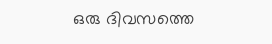ഒരു ദിവസത്തെ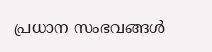പ്രധാന സംഭവങ്ങൾ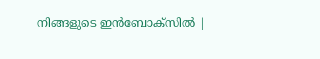നിങ്ങളുടെ ഇൻബോക്സിൽ |